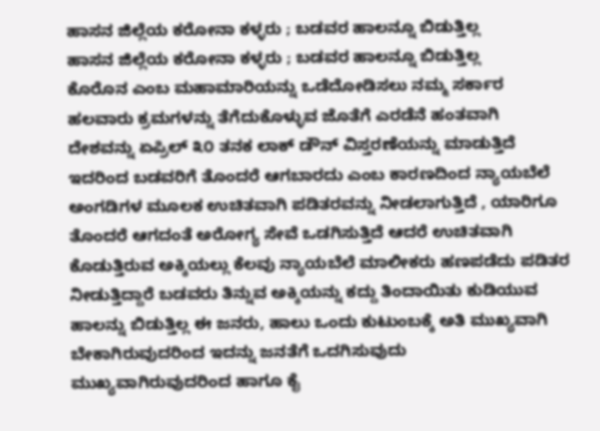ಹಾಸನ ಜಿಲ್ಲೆಯ ಕರೋನಾ ಕಳ್ಳರು ; ಬಡವರ ಹಾಲನ್ನೂ ಬಿಡುತ್ತಿಲ್ಲ
ಹಾಸನ ಜಿಲ್ಲೆಯ ಕರೋನಾ ಕಳ್ಳರು ; ಬಡವರ ಹಾಲನ್ನೂ ಬಿಡುತ್ತಿಲ್ಲ
ಕೊರೊನ ಎಂಬ ಮಹಾಮಾರಿಯನ್ನು ಒಡೆದೋಡಿಸಲು ನಮ್ಮ ಸರ್ಕಾರ ಹಲವಾರು ಕ್ರಮಗಳನ್ನು ತೆಗೆದುಕೊಳ್ಳುವ ಜೊತೆಗೆ ಎರಡೆನೆ ಹಂತವಾಗಿ ದೇಶವನ್ನು ಏಪ್ರಿಲ್ ೩೦ ತನಕ ಲಾಕ್ ಡೌನ್ ವಿಸ್ತರಣೆಯನ್ನು ಮಾಡುತ್ತಿದೆ ಇದರಿಂದ ಬಡವರಿಗೆ ತೊಂದರೆ ಆಗಬಾರದು ಎಂಬ ಕಾರಣದಿಂದ ನ್ಯಾಯಬೆಲೆ ಅಂಗಡಿಗಳ ಮೂಲಕ ಉಚಿತವಾಗಿ ಪಡಿತರವನ್ನು ನೀಡಲಾಗುತ್ತಿದೆ , ಯಾರಿಗೂ ತೊಂದರೆ ಆಗದಂತೆ ಅರೋಗ್ಯ ಸೇವೆ ಒಡಗಿಸುತ್ತಿದೆ ಆದರೆ ಉಚಿತವಾಗಿ ಕೊಡುತ್ತಿರುವ ಅಕ್ಕಿಯಲ್ಲು ಕೆಲವು ನ್ಯಾಯಬೆಲೆ ಮಾಲೀಕರು ಹಣಪಡೆದು ಪಡಿತರ ನೀಡುತ್ತಿದ್ದಾರೆ ಬಡವರು ತಿನ್ನುವ ಅಕ್ಕಿಯನ್ನು ಕದ್ದು ತಿಂದಾಯಿತು ಕುಡಿಯುವ ಹಾಲನ್ನು ಬಿಡುತ್ತಿಲ್ಲ ಈ ಜನರು, ಹಾಲು ಒಂದು ಕುಟುಂಬಕ್ಕೆ ಅತಿ ಮುಖ್ಯವಾಗಿ ಬೇಕಾಗಿರುವುದರಿಂದ ಇದನ್ನು ಜನತೆಗೆ ಒದಗಿಸುವುದು ಮುಖ್ಯವಾಗಿರುವುದರಿಂದ ಹಾಗೂ ಕೈ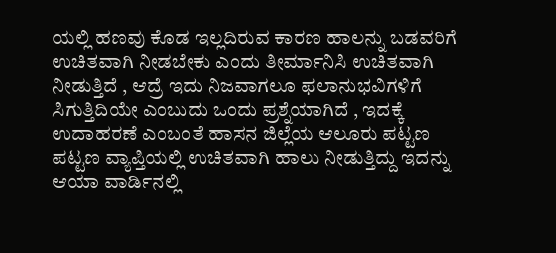ಯಲ್ಲಿ ಹಣವು ಕೊಡ ಇಲ್ಲದಿರುವ ಕಾರಣ ಹಾಲನ್ನು ಬಡವರಿಗೆ ಉಚಿತವಾಗಿ ನೀಡಬೇಕು ಎಂದು ತೀರ್ಮಾನಿಸಿ ಉಚಿತವಾಗಿ ನೀಡುತ್ತಿದೆ , ಆದ್ರೆ ಇದು ನಿಜವಾಗಲೂ ಫಲಾನುಭವಿಗಳಿಗೆ ಸಿಗುತ್ತಿದಿಯೇ ಎಂಬುದು ಒಂದು ಪ್ರಶ್ನೆಯಾಗಿದೆ , ಇದಕ್ಕೆ ಉದಾಹರಣೆ ಎಂಬಂತೆ ಹಾಸನ ಜಿಲ್ಲೆಯ ಆಲೂರು ಪಟ್ಟಣ ಪಟ್ಟಣ ವ್ಯಾಪ್ತಿಯಲ್ಲಿ ಉಚಿತವಾಗಿ ಹಾಲು ನೀಡುತ್ತಿದ್ದು ಇದನ್ನು ಆಯಾ ವಾರ್ಡಿನಲ್ಲಿ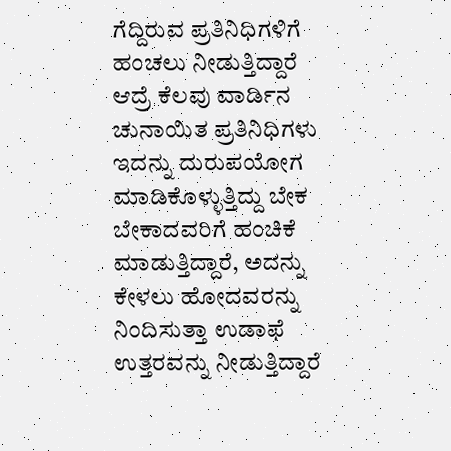ಗೆದ್ದಿರುವ ಪ್ರತಿನಿಧಿಗಳಿಗೆ ಹಂಚಲು ನೀಡುತ್ತಿದ್ದಾರೆ ಆದ್ರೆ ಕೆಲವು ವಾರ್ಡಿನ ಚುನಾಯಿತ ಪ್ರತಿನಿಧಿಗಳು ಇದನ್ನು ದುರುಪಯೋಗ ಮಾಡಿಕೊಳ್ಳುತ್ತಿದ್ದು ಬೇಕ ಬೇಕಾದವರಿಗೆ ಹಂಚಿಕೆ ಮಾಡುತ್ತಿದ್ದಾರೆ, ಅದನ್ನು ಕೇಳಲು ಹೋದವರನ್ನು ನಿಂದಿಸುತ್ತಾ ಉಡಾಫೆ ಉತ್ತರವನ್ನು ನೀಡುತ್ತಿದ್ದಾರೆ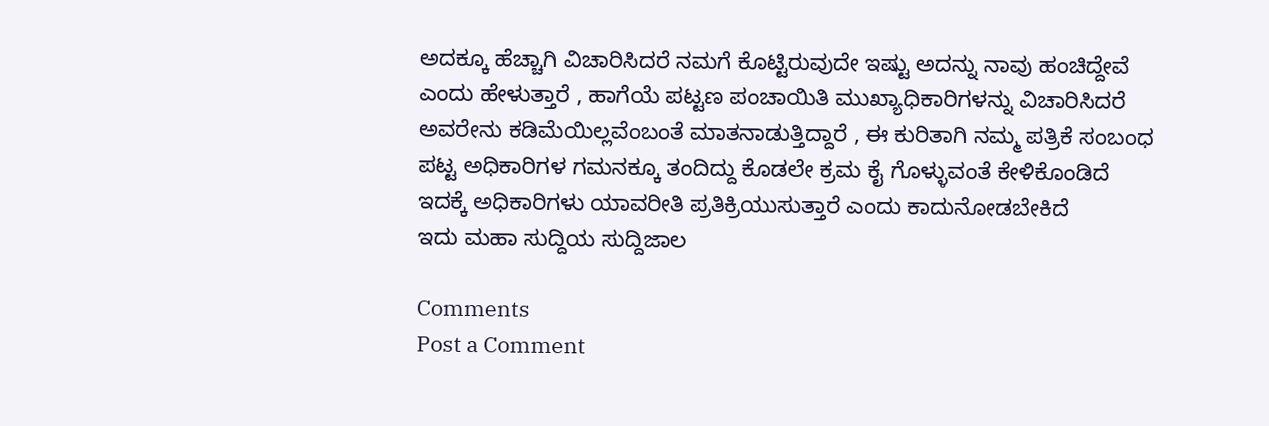ಅದಕ್ಕೂ ಹೆಚ್ಚಾಗಿ ವಿಚಾರಿಸಿದರೆ ನಮಗೆ ಕೊಟ್ಟಿರುವುದೇ ಇಷ್ಟು ಅದನ್ನು ನಾವು ಹಂಚಿದ್ದೇವೆ ಎಂದು ಹೇಳುತ್ತಾರೆ , ಹಾಗೆಯೆ ಪಟ್ಟಣ ಪಂಚಾಯಿತಿ ಮುಖ್ಯಾಧಿಕಾರಿಗಳನ್ನು ವಿಚಾರಿಸಿದರೆ ಅವರೇನು ಕಡಿಮೆಯಿಲ್ಲವೆಂಬಂತೆ ಮಾತನಾಡುತ್ತಿದ್ದಾರೆ , ಈ ಕುರಿತಾಗಿ ನಮ್ಮ ಪತ್ರಿಕೆ ಸಂಬಂಧ ಪಟ್ಟ ಅಧಿಕಾರಿಗಳ ಗಮನಕ್ಕೂ ತಂದಿದ್ದು ಕೊಡಲೇ ಕ್ರಮ ಕೈ ಗೊಳ್ಳುವಂತೆ ಕೇಳಿಕೊಂಡಿದೆ ಇದಕ್ಕೆ ಅಧಿಕಾರಿಗಳು ಯಾವರೀತಿ ಪ್ರತಿಕ್ರಿಯುಸುತ್ತಾರೆ ಎಂದು ಕಾದುನೋಡಬೇಕಿದೆ
ಇದು ಮಹಾ ಸುದ್ದಿಯ ಸುದ್ದಿಜಾಲ

Comments
Post a Comment